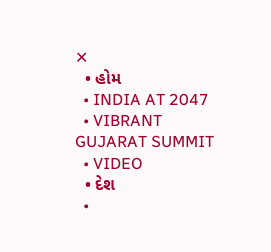✕
  • હોમ
  • INDIA AT 2047
  • VIBRANT GUJARAT SUMMIT
  • VIDEO
  • દેશ
  •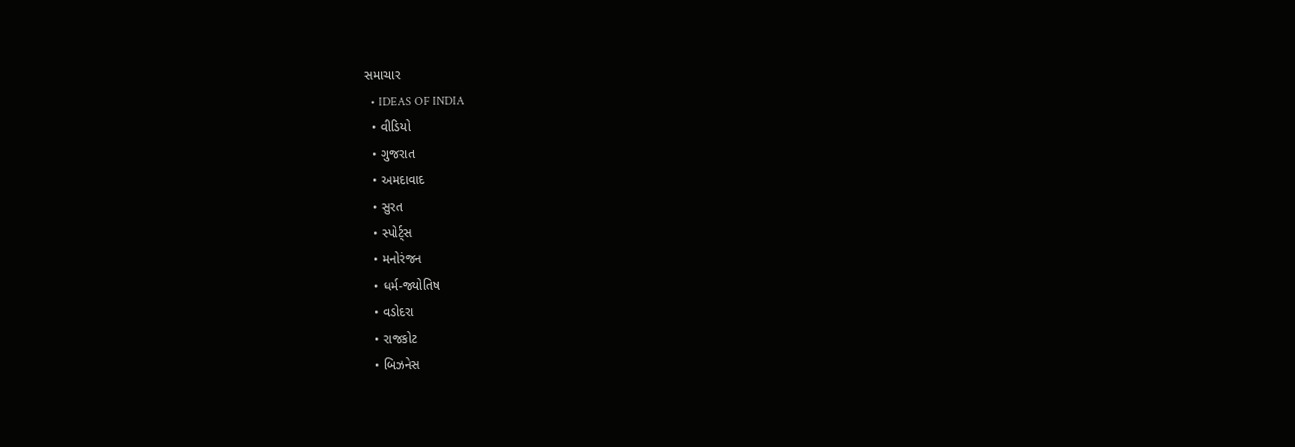સમાચાર
  • IDEAS OF INDIA
  • વીડિયો
  • ગુજરાત
  • અમદાવાદ
  • સુરત
  • સ્પોર્ટ્સ
  • મનોરંજન
  • ધર્મ-જ્યોતિષ
  • વડોદરા
  • રાજકોટ
  • બિઝનેસ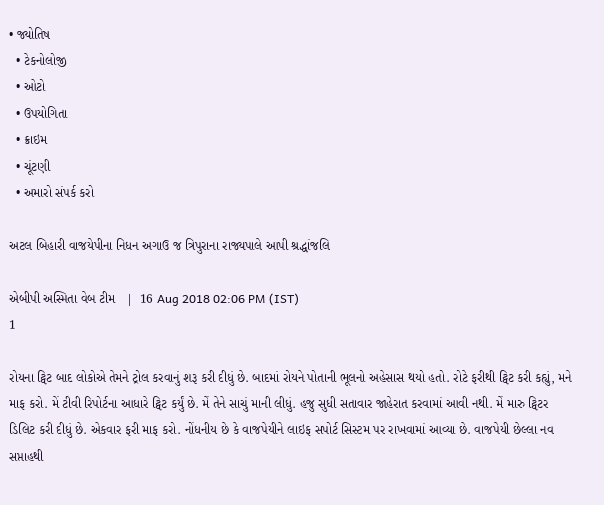• જ્યોતિષ
  • ટેકનોલોજી
  • ઓટો
  • ઉપયોગિતા
  • ક્રાઇમ
  • ચૂંટણી
  • અમારો સંપર્ક કરો

અટલ બિહારી વાજયેપીના નિધન અગાઉ જ ત્રિપુરાના રાજ્યપાલે આપી શ્રદ્ધાંજલિ

એબીપી અસ્મિતા વેબ ટીમ   |  16 Aug 2018 02:06 PM (IST)
1

રોયના ટ્વિટ બાદ લોકોએ તેમને ટ્રોલ કરવાનું શરૂ કરી દીધું છે. બાદમાં રોયને પોતાની ભૂલનો અહેસાસ થયો હતો. રોટે ફરીથી ટ્વિટ કરી કહ્યું, મને માફ કરો. મેં ટીવી રિપોર્ટના આધારે ટ્વિટ કર્યું છે. મેં તેને સાચું માની લીધું. હજુ સુધી સતાવાર જાહેરાત કરવામાં આવી નથી. મેં મારુ ટ્વિટર ડિલિટ કરી દીધું છે. એકવાર ફરી માફ કરો. નોંધનીય છે કે વાજપેયીને લાઇફ સપોર્ટ સિસ્ટમ પર રાખવામાં આવ્યા છે. વાજપેયી છેલ્લા નવ સપ્તાહથી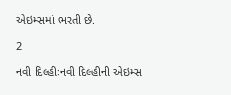એઇમ્સમાં ભરતી છે.

2

નવી દિલ્હીઃનવી દિલ્હીની એઇમ્સ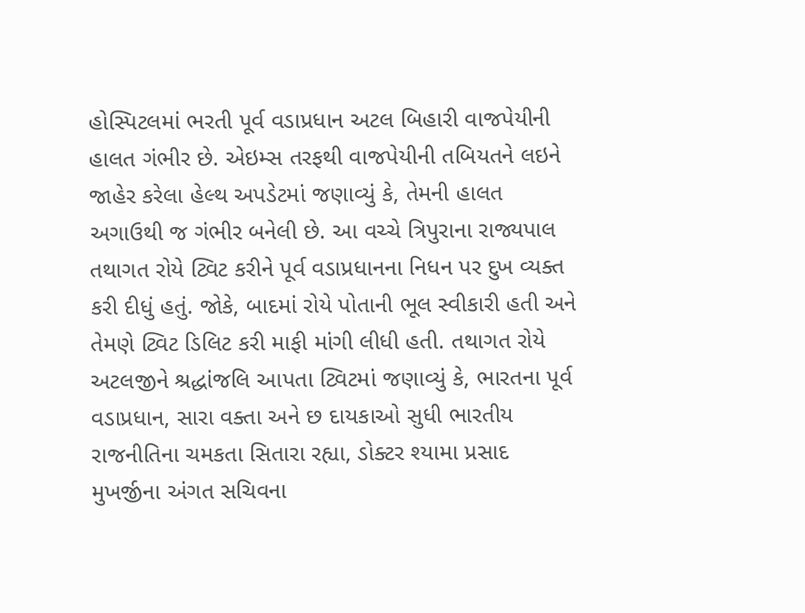હોસ્પિટલમાં ભરતી પૂર્વ વડાપ્રધાન અટલ બિહારી વાજપેયીની હાલત ગંભીર છે. એઇમ્સ તરફથી વાજપેયીની તબિયતને લઇને જાહેર કરેલા હેલ્થ અપડેટમાં જણાવ્યું કે, તેમની હાલત અગાઉથી જ ગંભીર બનેલી છે. આ વચ્ચે ત્રિપુરાના રાજ્યપાલ તથાગત રોયે ટ્વિટ કરીને પૂર્વ વડાપ્રધાનના નિધન પર દુખ વ્યક્ત કરી દીધું હતું. જોકે, બાદમાં રોયે પોતાની ભૂલ સ્વીકારી હતી અને તેમણે ટ્વિટ ડિલિટ કરી માફી માંગી લીધી હતી. તથાગત રોયે અટલજીને શ્રદ્ધાંજલિ આપતા ટ્વિટમાં જણાવ્યું કે, ભારતના પૂર્વ વડાપ્રધાન, સારા વક્તા અને છ દાયકાઓ સુધી ભારતીય રાજનીતિના ચમકતા સિતારા રહ્યા, ડોક્ટર શ્યામા પ્રસાદ મુખર્જીના અંગત સચિવના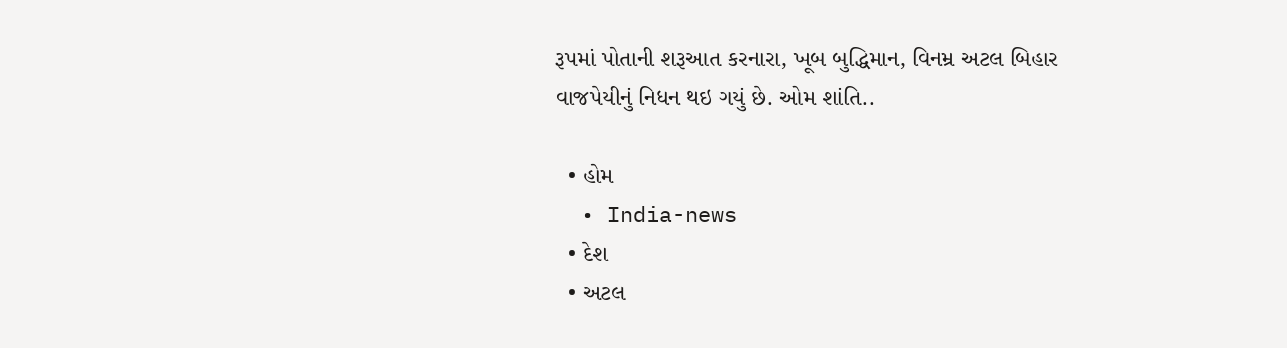રૂપમાં પોતાની શરૂઆત કરનારા, ખૂબ બુદ્ધિમાન, વિનમ્ર અટલ બિહાર વાજપેયીનું નિધન થઇ ગયું છે. ઓમ શાંતિ..

  • હોમ
  • India-news
  • દેશ
  • અટલ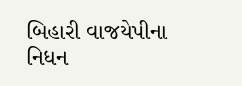બિહારી વાજયેપીના નિધન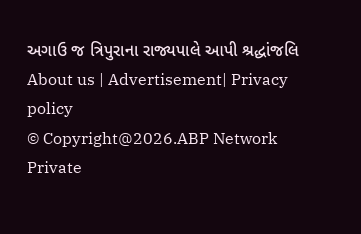અગાઉ જ ત્રિપુરાના રાજ્યપાલે આપી શ્રદ્ધાંજલિ
About us | Advertisement| Privacy policy
© Copyright@2026.ABP Network Private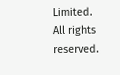Limited. All rights reserved.